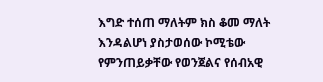እግድ ተሰጠ ማለትም ክስ ቆመ ማለት እንዳልሆነ ያስታወሰው ኮሚቴው የምንጠይቃቸው የወንጀልና የሰብአዊ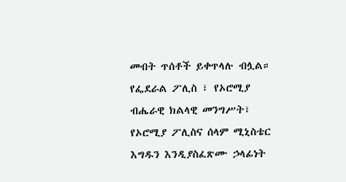መብት ጥሰቶች ይቀጥላሉ ብሏል። የፌደራል ፖሊስ ፣ የኦሮሚያ ብሔራዊ ክልላዊ መንግሥት፣ የኦሮሚያ ፖሊስና ሰላም ሚኒስቴር እግዱን እንዲያስፈጽሙ ኃላፊነት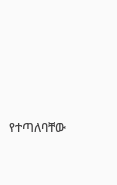የተጣለባቸው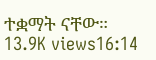ተቋማት ናቸው። 13.9K views16:14